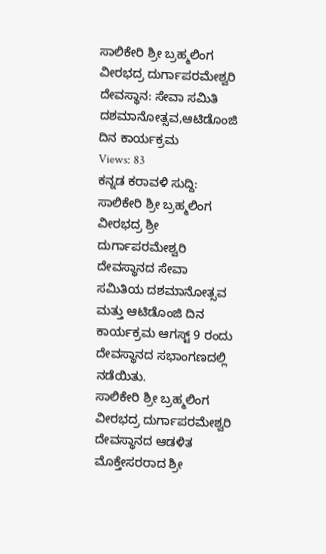ಸಾಲಿಕೇರಿ ಶ್ರೀ ಬ್ರಹ್ಮಲಿಂಗ ವೀರಭದ್ರ ದುರ್ಗಾಪರಮೇಶ್ವರಿ ದೇವಸ್ಥಾನ: ಸೇವಾ ಸಮಿತಿ ದಶಮಾನೋತ್ಸವ,ಆಟಿಡೊಂಜಿ ದಿನ ಕಾರ್ಯಕ್ರಮ
Views: 83
ಕನ್ನಡ ಕರಾವಳಿ ಸುದ್ದಿ: ಸಾಲಿಕೇರಿ ಶ್ರೀ ಬ್ರಹ್ಮಲಿಂಗ ವೀರಭದ್ರ ಶ್ರೀ ದುರ್ಗಾಪರಮೇಶ್ವರಿ ದೇವಸ್ಥಾನದ ಸೇವಾ ಸಮಿತಿಯ ದಶಮಾನೋತ್ಸವ ಮತ್ತು ಆಟಿಡೊಂಜಿ ದಿನ ಕಾರ್ಯಕ್ರಮ ಆಗಸ್ಟ್ 9 ರಂದು ದೇವಸ್ಥಾನದ ಸಭಾಂಗಣದಲ್ಲಿ ನಡೆಯಿತು.
ಸಾಲಿಕೇರಿ ಶ್ರೀ ಬ್ರಹ್ಮಲಿಂಗ ವೀರಭದ್ರ ದುರ್ಗಾಪರಮೇಶ್ವರಿ ದೇವಸ್ಥಾನದ ಆಡಳಿತ ಮೊಕ್ತೇಸರರಾದ ಶ್ರೀ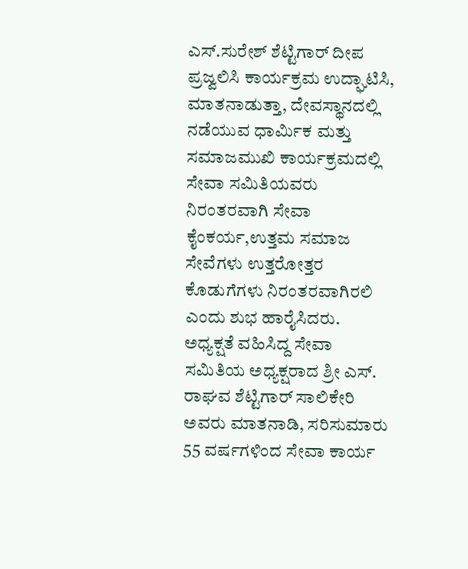ಎಸ್.ಸುರೇಶ್ ಶೆಟ್ಟಿಗಾರ್ ದೀಪ ಪ್ರಜ್ವಲಿಸಿ ಕಾರ್ಯಕ್ರಮ ಉದ್ಘಾಟಿಸಿ, ಮಾತನಾಡುತ್ತಾ, ದೇವಸ್ಥಾನದಲ್ಲಿ ನಡೆಯುವ ಧಾರ್ಮಿಕ ಮತ್ತು ಸಮಾಜಮುಖಿ ಕಾರ್ಯಕ್ರಮದಲ್ಲಿ ಸೇವಾ ಸಮಿತಿಯವರು ನಿರಂತರವಾಗಿ ಸೇವಾ ಕೈಂಕರ್ಯ,ಉತ್ತಮ ಸಮಾಜ ಸೇವೆಗಳು ಉತ್ತರೋತ್ತರ ಕೊಡುಗೆಗಳು ನಿರಂತರವಾಗಿರಲಿ ಎಂದು ಶುಭ ಹಾರೈಸಿದರು.
ಅಧ್ಯಕ್ಷತೆ ವಹಿಸಿದ್ದ ಸೇವಾ ಸಮಿತಿಯ ಅಧ್ಯಕ್ಷರಾದ ಶ್ರೀ ಎಸ್. ರಾಘವ ಶೆಟ್ಟಿಗಾರ್ ಸಾಲಿಕೇರಿ ಅವರು ಮಾತನಾಡಿ, ಸರಿಸುಮಾರು 55 ವರ್ಷಗಳಿಂದ ಸೇವಾ ಕಾರ್ಯ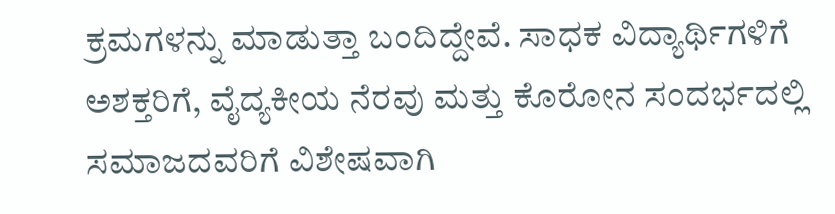ಕ್ರಮಗಳನ್ನು ಮಾಡುತ್ತಾ ಬಂದಿದ್ದೇವೆ. ಸಾಧಕ ವಿದ್ಯಾರ್ಥಿಗಳಿಗೆ ಅಶಕ್ತರಿಗೆ, ವೈದ್ಯಕೀಯ ನೆರವು ಮತ್ತು ಕೊರೋನ ಸಂದರ್ಭದಲ್ಲಿ ಸಮಾಜದವರಿಗೆ ವಿಶೇಷವಾಗಿ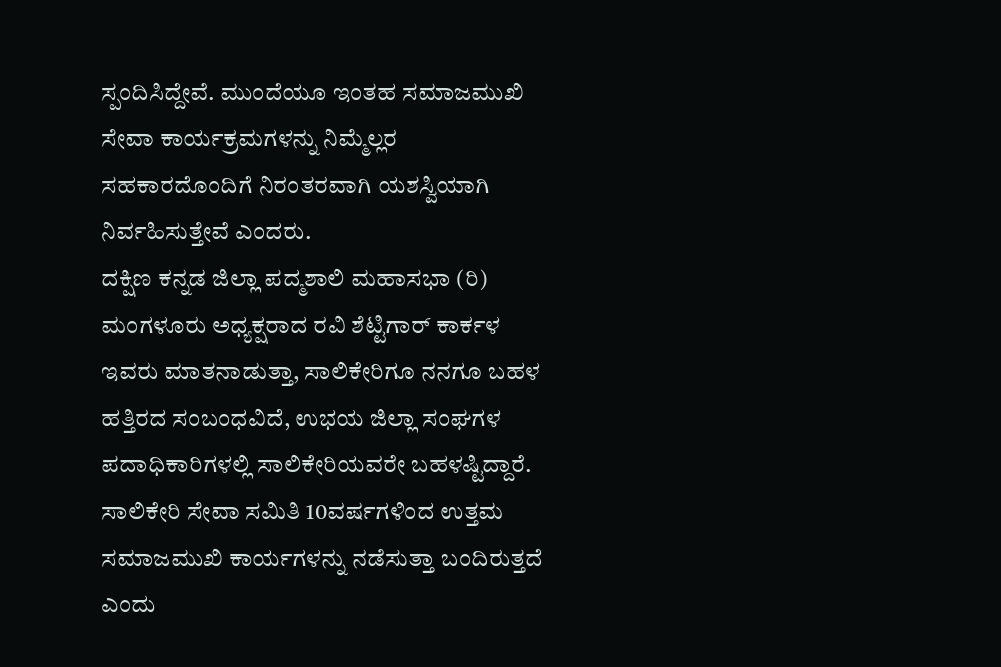ಸ್ಪಂದಿಸಿದ್ದೇವೆ. ಮುಂದೆಯೂ ಇಂತಹ ಸಮಾಜಮುಖಿ ಸೇವಾ ಕಾರ್ಯಕ್ರಮಗಳನ್ನು ನಿಮ್ಮೆಲ್ಲರ ಸಹಕಾರದೊಂದಿಗೆ ನಿರಂತರವಾಗಿ ಯಶಸ್ವಿಯಾಗಿ ನಿರ್ವಹಿಸುತ್ತೇವೆ ಎಂದರು.
ದಕ್ಷಿಣ ಕನ್ನಡ ಜಿಲ್ಲಾ ಪದ್ಮಶಾಲಿ ಮಹಾಸಭಾ (ರಿ) ಮಂಗಳೂರು ಅಧ್ಯಕ್ಷರಾದ ರವಿ ಶೆಟ್ಟಿಗಾರ್ ಕಾರ್ಕಳ ಇವರು ಮಾತನಾಡುತ್ತಾ, ಸಾಲಿಕೇರಿಗೂ ನನಗೂ ಬಹಳ ಹತ್ತಿರದ ಸಂಬಂಧವಿದೆ, ಉಭಯ ಜಿಲ್ಲಾ ಸಂಘಗಳ ಪದಾಧಿಕಾರಿಗಳಲ್ಲಿ ಸಾಲಿಕೇರಿಯವರೇ ಬಹಳಷ್ಟಿದ್ದಾರೆ. ಸಾಲಿಕೇರಿ ಸೇವಾ ಸಮಿತಿ 10ವರ್ಷಗಳಿಂದ ಉತ್ತಮ ಸಮಾಜಮುಖಿ ಕಾರ್ಯಗಳನ್ನು ನಡೆಸುತ್ತಾ ಬಂದಿರುತ್ತದೆ ಎಂದು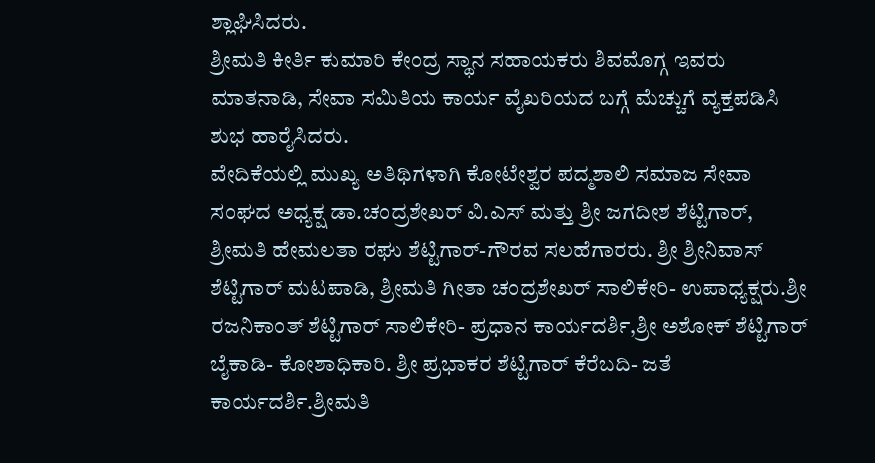ಶ್ಲಾಘಿಸಿದರು.
ಶ್ರೀಮತಿ ಕೀರ್ತಿ ಕುಮಾರಿ ಕೇಂದ್ರ ಸ್ಥಾನ ಸಹಾಯಕರು ಶಿವಮೊಗ್ಗ ಇವರು ಮಾತನಾಡಿ, ಸೇವಾ ಸಮಿತಿಯ ಕಾರ್ಯ ವೈಖರಿಯದ ಬಗ್ಗೆ ಮೆಚ್ಚುಗೆ ವ್ಯಕ್ತಪಡಿಸಿ ಶುಭ ಹಾರೈಸಿದರು.
ವೇದಿಕೆಯಲ್ಲಿ ಮುಖ್ಯ ಅತಿಥಿಗಳಾಗಿ ಕೋಟೇಶ್ವರ ಪದ್ಮಶಾಲಿ ಸಮಾಜ ಸೇವಾ ಸಂಘದ ಅಧ್ಯಕ್ಷ ಡಾ.ಚಂದ್ರಶೇಖರ್ ವಿ.ಎಸ್ ಮತ್ತು ಶ್ರೀ ಜಗದೀಶ ಶೆಟ್ಟಿಗಾರ್, ಶ್ರೀಮತಿ ಹೇಮಲತಾ ರಘು ಶೆಟ್ಟಿಗಾರ್-ಗೌರವ ಸಲಹೆಗಾರರು. ಶ್ರೀ ಶ್ರೀನಿವಾಸ್ ಶೆಟ್ಟಿಗಾರ್ ಮಟಪಾಡಿ, ಶ್ರೀಮತಿ ಗೀತಾ ಚಂದ್ರಶೇಖರ್ ಸಾಲಿಕೇರಿ- ಉಪಾಧ್ಯಕ್ಷರು.ಶ್ರೀ ರಜನಿಕಾಂತ್ ಶೆಟ್ಟಿಗಾರ್ ಸಾಲಿಕೇರಿ- ಪ್ರಧಾನ ಕಾರ್ಯದರ್ಶಿ,ಶ್ರೀ ಅಶೋಕ್ ಶೆಟ್ಟಿಗಾರ್ ಬೈಕಾಡಿ- ಕೋಶಾಧಿಕಾರಿ. ಶ್ರೀ ಪ್ರಭಾಕರ ಶೆಟ್ಟಿಗಾರ್ ಕೆರೆಬದಿ- ಜತೆ ಕಾರ್ಯದರ್ಶಿ.ಶ್ರೀಮತಿ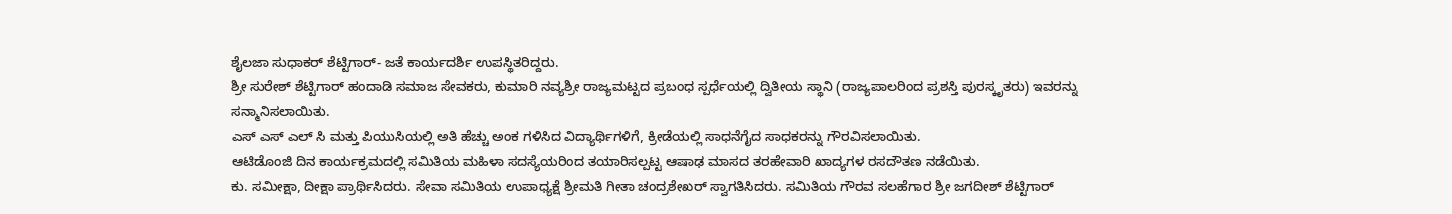ಶೈಲಜಾ ಸುಧಾಕರ್ ಶೆಟ್ಟಿಗಾರ್- ಜತೆ ಕಾರ್ಯದರ್ಶಿ ಉಪಸ್ಥಿತರಿದ್ದರು.
ಶ್ರೀ ಸುರೇಶ್ ಶೆಟ್ಟಿಗಾರ್ ಹಂದಾಡಿ ಸಮಾಜ ಸೇವಕರು, ಕುಮಾರಿ ನವ್ಯಶ್ರೀ ರಾಜ್ಯಮಟ್ಟದ ಪ್ರಬಂಧ ಸ್ಪರ್ಧೆಯಲ್ಲಿ ದ್ವಿತೀಯ ಸ್ಥಾನಿ (ರಾಜ್ಯಪಾಲರಿಂದ ಪ್ರಶಸ್ತಿ ಪುರಸ್ಕೃತರು) ಇವರನ್ನು ಸನ್ಮಾನಿಸಲಾಯಿತು.
ಎಸ್ ಎಸ್ ಎಲ್ ಸಿ ಮತ್ತು ಪಿಯುಸಿಯಲ್ಲಿ ಅತಿ ಹೆಚ್ಚು ಅಂಕ ಗಳಿಸಿದ ವಿದ್ಯಾರ್ಥಿಗಳಿಗೆ, ಕ್ರೀಡೆಯಲ್ಲಿ ಸಾಧನೆಗೈದ ಸಾಧಕರನ್ನು ಗೌರವಿಸಲಾಯಿತು.
ಆಟಿಡೊಂಜಿ ದಿನ ಕಾರ್ಯಕ್ರಮದಲ್ಲಿ ಸಮಿತಿಯ ಮಹಿಳಾ ಸದಸ್ಯೆಯರಿಂದ ತಯಾರಿಸಲ್ಪಟ್ಟ ಆಷಾಢ ಮಾಸದ ತರಹೇವಾರಿ ಖಾದ್ಯಗಳ ರಸದೌತಣ ನಡೆಯಿತು.
ಕು. ಸಮೀಕ್ಷಾ, ದೀಕ್ಷಾ ಪ್ರಾರ್ಥಿಸಿದರು. ಸೇವಾ ಸಮಿತಿಯ ಉಪಾಧ್ಯಕ್ಷೆ ಶ್ರೀಮತಿ ಗೀತಾ ಚಂದ್ರಶೇಖರ್ ಸ್ವಾಗತಿಸಿದರು. ಸಮಿತಿಯ ಗೌರವ ಸಲಹೆಗಾರ ಶ್ರೀ ಜಗದೀಶ್ ಶೆಟ್ಟಿಗಾರ್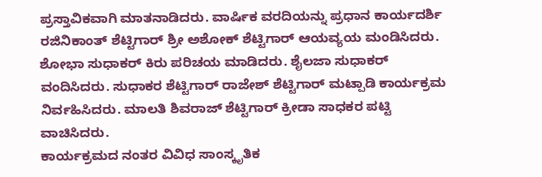ಪ್ರಸ್ತಾವಿಕವಾಗಿ ಮಾತನಾಡಿದರು. ವಾರ್ಷಿಕ ವರದಿಯನ್ನು ಪ್ರಧಾನ ಕಾರ್ಯದರ್ಶಿ ರಜಿನಿಕಾಂತ್ ಶೆಟ್ಟಿಗಾರ್ ಶ್ರೀ ಅಶೋಕ್ ಶೆಟ್ಟಿಗಾರ್ ಆಯವ್ಯಯ ಮಂಡಿಸಿದರು. ಶೋಭಾ ಸುಧಾಕರ್ ಕಿರು ಪರಿಚಯ ಮಾಡಿದರು. ಶೈಲಜಾ ಸುಧಾಕರ್ ವಂದಿಸಿದರು. ಸುಧಾಕರ ಶೆಟ್ಟಿಗಾರ್ ರಾಜೇಶ್ ಶೆಟ್ಟಿಗಾರ್ ಮಟ್ಪಾಡಿ ಕಾರ್ಯಕ್ರಮ ನಿರ್ವಹಿಸಿದರು. ಮಾಲತಿ ಶಿವರಾಜ್ ಶೆಟ್ಟಿಗಾರ್ ಕ್ರೀಡಾ ಸಾಧಕರ ಪಟ್ಟಿ ವಾಚಿಸಿದರು.
ಕಾರ್ಯಕ್ರಮದ ನಂತರ ವಿವಿಧ ಸಾಂಸ್ಕೃತಿಕ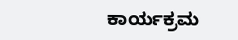ಕಾರ್ಯಕ್ರಮ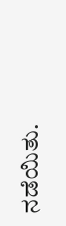ನಡೆಯಿತು.